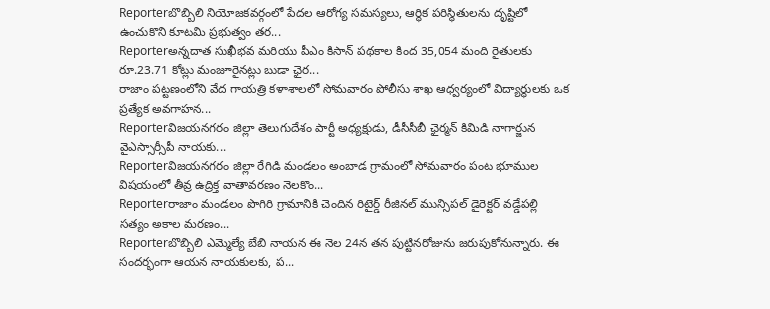Reporterబొబ్బిలి నియోజకవర్గంలో పేదల ఆరోగ్య సమస్యలు, ఆర్థిక పరిస్థితులను దృష్టిలో ఉంచుకొని కూటమి ప్రభుత్వం తర...
Reporterఅన్నదాత సుఖీభవ మరియు పీఎం కిసాన్ పథకాల కింద 35,054 మంది రైతులకు రూ.23.71 కోట్లు మంజూరైనట్లు బుడా ఛైర...
రాజాం పట్టణంలోని వేద గాయత్రి కళాశాలలో సోమవారం పోలీసు శాఖ ఆధ్వర్యంలో విద్యార్థులకు ఒక ప్రత్యేక అవగాహన...
Reporterవిజయనగరం జిల్లా తెలుగుదేశం పార్టీ అధ్యక్షుడు, డీసీసీబీ ఛైర్మన్ కిమిడి నాగార్జున వైఎస్సార్సీపీ నాయకు...
Reporterవిజయనగరం జిల్లా రేగిడి మండలం అంబాడ గ్రామంలో సోమవారం పంట భూముల విషయంలో తీవ్ర ఉద్రిక్త వాతావరణం నెలకొం...
Reporterరాజాం మండలం పొగిరి గ్రామానికి చెందిన రిటైర్డ్ రీజినల్ మున్సిపల్ డైరెక్టర్ వడ్డేపల్లి సత్యం అకాల మరణం...
Reporterబొబ్బిలి ఎమ్మెల్యే బేబి నాయన ఈ నెల 24న తన పుట్టినరోజును జరుపుకోనున్నారు. ఈ సందర్భంగా ఆయన నాయకులకు, ప...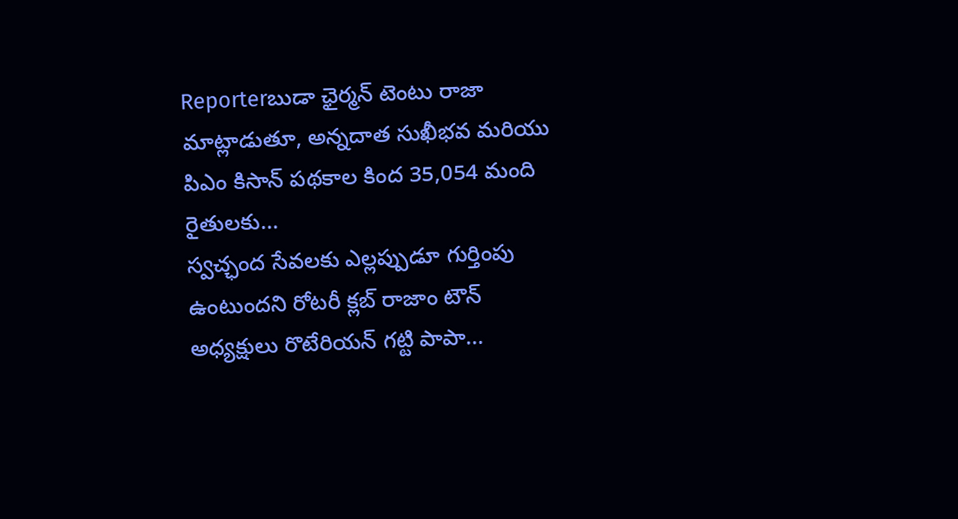Reporterబుడా ఛైర్మన్ టెంటు రాజా మాట్లాడుతూ, అన్నదాత సుఖీభవ మరియు పిఎం కిసాన్ పథకాల కింద 35,054 మంది రైతులకు...
స్వచ్ఛంద సేవలకు ఎల్లప్పుడూ గుర్తింపు ఉంటుందని రోటరీ క్లబ్ రాజాం టౌన్ అధ్యక్షులు రొటేరియన్ గట్టి పాపా...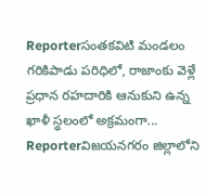Reporterసంతకవిటి మండలం గరికిపాడు పరిధిలో, రాజాంకు వెళ్లే ప్రధాన రహదారికి ఆనుకుని ఉన్న ఖాళీ స్థలంలో అక్రమంగా...
Reporterవిజయనగరం జిల్లాలోని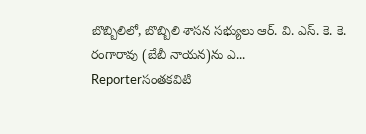బొబ్బిలిలో, బొబ్బిలి శాసన సభ్యులు ఆర్. వి. ఎస్. కె. కె. రంగారావు (బేబీ నాయన)ను ఎ...
Reporterసంతకవిటి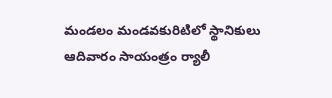మండలం మండవకురిటిలో స్థానికులు ఆదివారం సాయంత్రం ర్యాలీ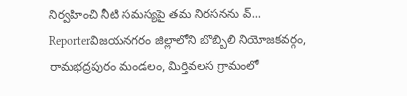నిర్వహించి నీటి సమస్యపై తమ నిరసనను వ్...
Reporterవిజయనగరం జిల్లాలోని బొబ్బిలి నియోజకవర్గం, రామభద్రపురం మండలం, మిర్తివలస గ్రామంలో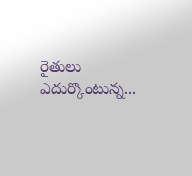రైతులు ఎదుర్కొంటున్న...